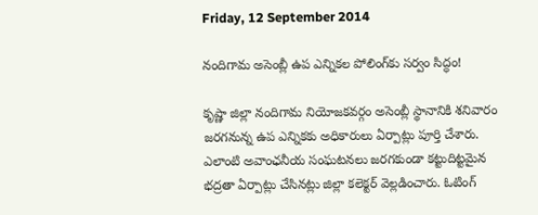Friday, 12 September 2014

నందిగామ అసెంబ్లీ ఉప ఎన్నికల పోలింగ్‌కు సర్వం సిద్ధం!

కృష్ణా జిల్లా నందిగామ నియోజకవర్గం అసెంబ్లీ స్థానానికి శనివారం జరగనున్న ఉప ఎన్నికకు అధికారులు ఏర్పాట్లు పూర్తి చేశారు. ఎలాంటి అవాంఛనీయ సంఘటనలు జరగకుండా కట్టుదిట్టమైన భద్రతా ఏర్పాట్లు చేసినట్లు జిల్లా కలెక్టర్ వెల్లడించారు. ఓటింగ్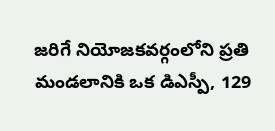జరిగే నియోజకవర్గంలోని ప్రతి మండలానికి ఒక డిఎస్పీ, 129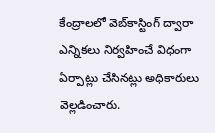కేంద్రాలలో వెబ్‌‌కాస్టింగ్‌ ద్వారా ఎన్నికలు నిర్వహించే విధంగా ఏర్పాట్లు చేసినట్లు అధికారులు వెల్లడించారు.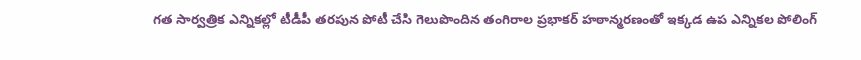గత సార్వత్రిక ఎన్నికల్లో టీడీపీ తరపున పోటీ చేసి గెలుపొందిన తంగిరాల ప్రభాకర్ హఠాన్మరణంతో ఇక్కడ ఉప ఎన్నికల పోలింగ్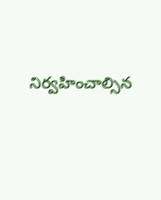నిర్వహించాల్సిన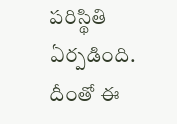పరిస్థితి ఏర్పడింది. దీంతో ఈ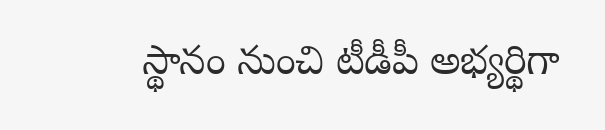స్థానం నుంచి టీడీపీ అభ్యర్థిగా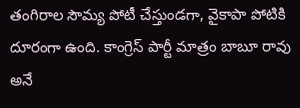తంగిరాల సౌమ్య పోటీ చేస్తుండగా, వైకాపా పోటికి దూరంగా ఉంది. కాంగ్రెస్ పార్టీ మాత్రం బాబూ రావు అనే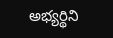అభ్యర్థిని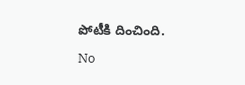పోటీకి దించింది.

No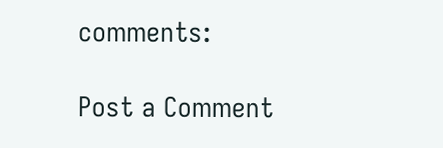comments:

Post a Comment